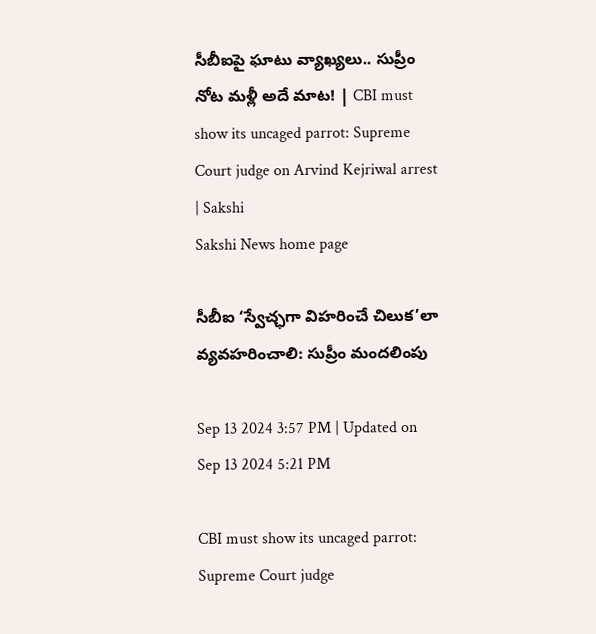సీబీఐపై ఘాటు వ్యాఖ్యలు.. సుప్రీం నోట మళ్లీ అదే మాట! | CBI must show its uncaged parrot: Supreme Court judge on Arvind Kejriwal arrest | Sakshi
Sakshi News home page

సీబీఐ ‘స్వేచ్ఛగా విహరించే చిలుక’లా వ్యవహరించాలి: సుప్రీం మందలింపు

Sep 13 2024 3:57 PM | Updated on Sep 13 2024 5:21 PM

CBI must show its uncaged parrot: Supreme Court judge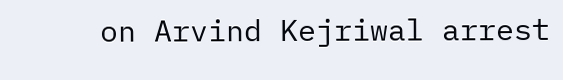on Arvind Kejriwal arrest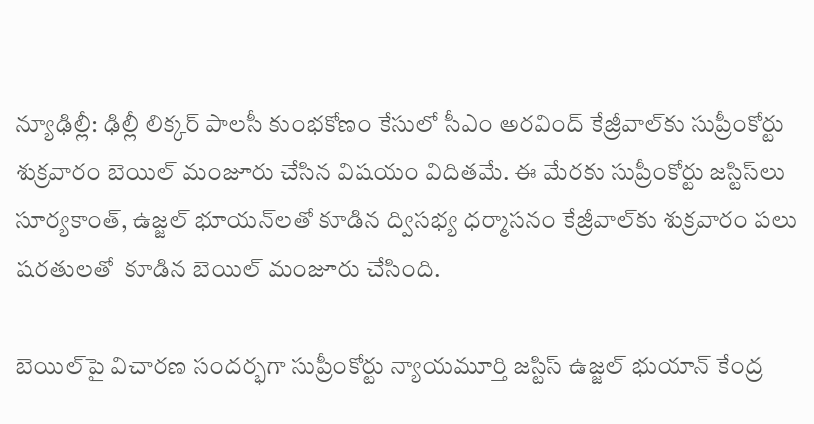న్యూఢిల్లీ: ఢిల్లీ లిక్కర్‌ పాలసీ కుంభకోణం కేసులో సీఎం అరవింద్‌ కేజ్రీవాల్‌కు సుప్రీంకోర్టు శుక్రవారం బెయిల్‌ మంజూరు చేసిన విషయం విదితమే. ఈ మేరకు సుప్రీంకోర్టు జస్టిస్‌లు సూర్యకాంత్‌, ఉజ్జల్‌ భూయన్‌లతో కూడిన ద్విసభ్య ధర్మాసనం కేజ్రీవాల్‌కు శుక్రవారం పలు షరతులతో  కూడిన బెయిల్‌ మంజూరు చేసింది.

బెయిల్‌పై విచారణ సందర్భగా సుప్రీంకోర్టు న్యాయమూర్తి జస్టిస్ ఉజ్జల్ భుయాన్ కేంద్ర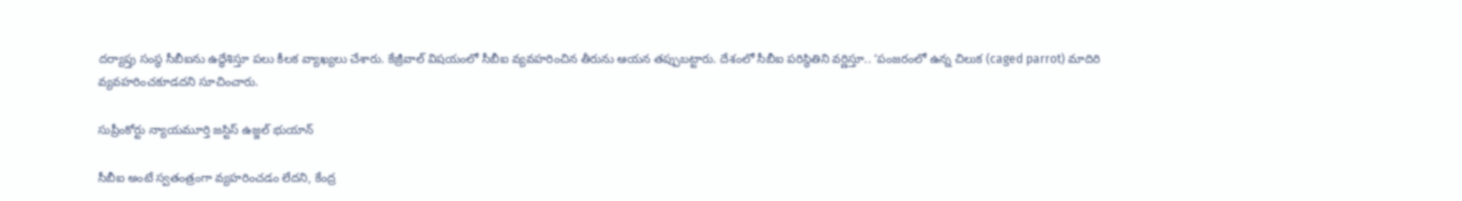దర్యాప్తు సంస్థ సీబీఐను ఉద్ధేశిస్తూ పలు కీలక వ్యాఖ్యలు చేశారు. కేజ్రీవాల్‌ విషయంలో సీబీఐ వ్యవహరించిన తీరును ఆయన తప్పుబట్టారు. దేశంలో సీబీఐ పరిస్థితిని వర్ణిస్తూ.. ‘పంజరంలో ఉన్న చిలుక (caged parrot) మాదిరి వ్యవహరించకూడదని సూచించారు.

సుప్రీంకోర్టు న్యాయమూర్తి జస్టిస్ ఉజ్జల్ భుయాన్

సీబీఐ అంటే స్వతంత్రంగా వ్యహరించడం లేదని, కేంద్ర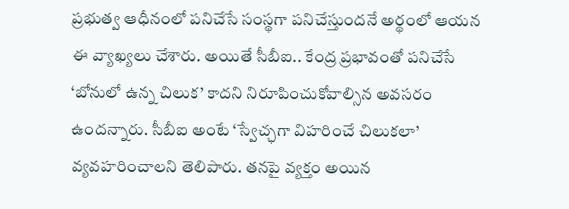ప్రభుత్వ ఆధీనంలో పనిచేసే సంస్థగా పనిచేస్తుందనే అర్థంలో ఆయన ఈ వ్యాఖ్యలు చేశారు. అయితే సీబీఐ.. కేంద్ర ప్రభావంతో పనిచేసే ‘బోనులో ఉన్న చిలుక’ కాదని నిరూపించుకోవాల్సిన అవసరం ఉందన్నారు. సీబీఐ అంటే ‘స్వేచ్ఛగా విహరించే చిలుకలా’ వ్యవహరించాలని తెలిపారు. త‌న‌పై వ్య‌క్తం అయిన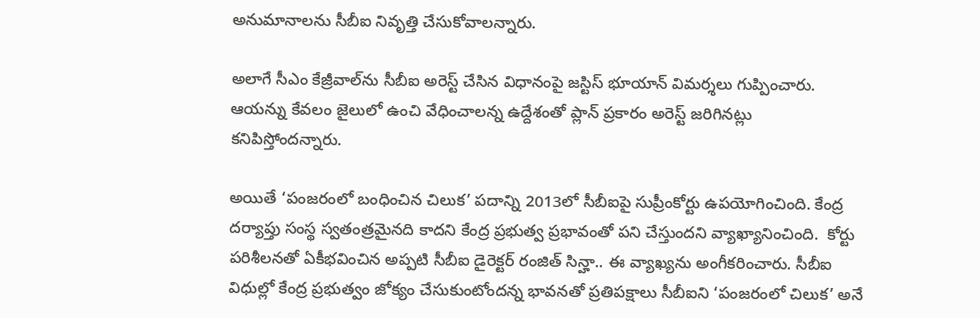అనుమానాల‌ను సీబీఐ నివృత్తి చేసుకోవాల‌న్నారు.

అలాగే సీఎం కేజ్రీవాల్‌ను సీబీఐ అరెస్ట్‌ చేసిన విధానంపై జ‌స్టిస్ భూయాన్ విమర్శలు గుప్పించారు. ఆయన్ను కేవలం జైలులో ఉంచి వేధించాల‌న్న ఉద్దేశంతో ప్లాన్‌ ప్రకారం అరెస్ట్‌ జ‌రిగిన‌ట్లు కనిపిస్తోందన్నారు.

అయితే ‘పంజరంలో బంధించిన చిలుక’ పదాన్ని 2013లో సీబీఐపై సుప్రీంకోర్టు ఉపయోగించింది. కేంద్ర దర్యాప్తు సంస్థ స్వతంత్రమైనది కాదని కేంద్ర ప్రభుత్వ ప్రభావంతో పని చేస్తుందని వ్యాఖ్యానించింది.  కోర్టు పరిశీలనతో ఏకీభవించిన అప్పటి సీబీఐ డైరెక్టర్ రంజిత్ సిన్హా.. ఈ వ్యాఖ్యను అంగీకరించారు. సీబీఐ విధుల్లో కేంద్ర ప్రభుత్వం జోక్యం చేసుకుంటోందన్న భావనతో ప్రతిపక్షాలు సీబీఐని ‘పంజరంలో చిలుక’ అనే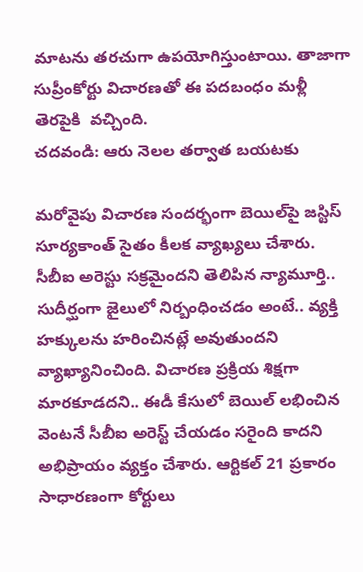మాటను తరచుగా ఉపయోగిస్తుంటాయి. తాజాగా సుప్రీంకోర్టు విచారణతో ఈ పదబంధం మళ్లీ తెరపైకి  వచ్చింది.
చదవండి: ఆరు నెలల తర్వాత బయటకు

మరోవైపు విచారణ సందర్భంగా బెయిల్‌పై జస్టిస్‌ సూర్యకాంత్‌ సైతం కీలక వ్యాఖ్యలు చేశారు. సీబీఐ అరెస్టు సక్రమైందని తెలిపిన న్యామూర్తి.. సుదీర్ఘంగా జైలులో నిర్బంధించడం అంటే.. వ్యక్తి హక్కులను హరించినట్లే అవుతుందని వ్యాఖ్యానించింది. విచారణ ప్రక్రియ శిక్షగా మారకూడదని.. ఈడీ కేసులో బెయిల్‌ లభించిన వెంటనే సీబీఐ అరెస్ట్‌ చేయడం సరైంది కాదని అభిప్రాయం వ్యక్తం చేశారు. ఆర్టికల్‌ 21 ప్రకారం సాధారణంగా కోర్టులు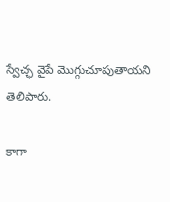స్వేచ్ఛ వైపే మొగ్గుచూపుతాయని తెలిపారు.

కాగా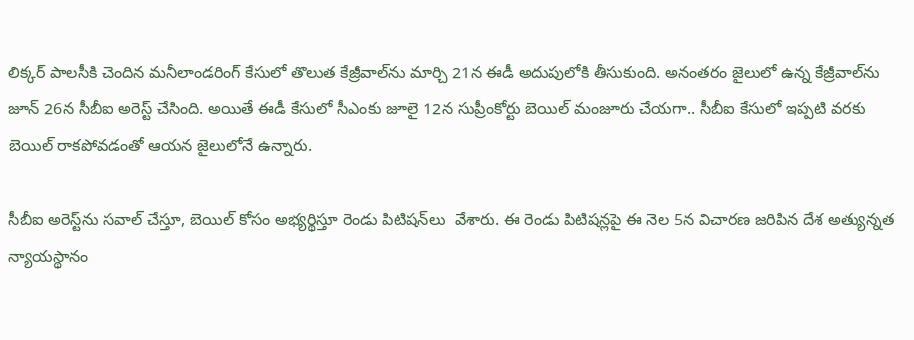లిక్కర్‌ పాలసీకి చెందిన మనీలాండరింగ్‌ కేసులో తొలుత కేజ్రీవాల్‌ను మార్చి 21న ఈడీ అదుపులోకి తీసుకుంది. అనంతరం జైలులో ఉన్న కేజ్రీవాల్‌ను జూన్‌ 26న సీబీఐ అరెస్ట్‌ చేసింది. అయితే ఈడీ కేసులో సీఎంకు జూలై 12న సుప్రీంకోర్టు బెయిల్‌ మంజూరు చేయగా.. సీబీఐ కేసులో ఇప్పటి వరకు బెయిల్‌ రాకపోవడంతో ఆయన జైలులోనే ఉన్నారు.

సీబీఐ అరెస్ట్‌ను సవాల్‌ చేస్తూ, బెయిల్‌ కోసం అభ్యర్థిస్తూ రెండు పిటిషన్‌లు  వేశారు. ఈ రెండు పిటిషన్లపై ఈ నెల 5న విచారణ జరిపిన దేశ అత్యున్నత న్యాయస్థానం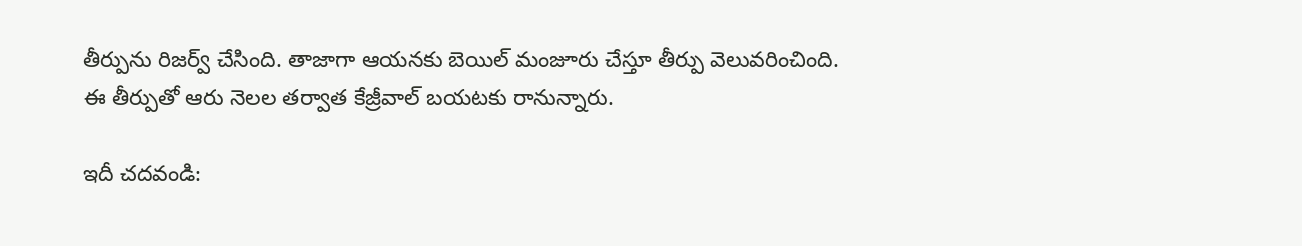తీర్పును రిజర్వ్‌ చేసింది. తాజాగా ఆయనకు బెయిల్‌ మంజూరు చేస్తూ తీర్పు వెలువరించింది. ఈ తీర్పుతో ఆరు నెలల తర్వాత కేజ్రీవాల్‌ బయటకు రానున్నారు.

ఇదీ చదవండి: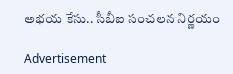అభయ కేసు.. సీబీఐ సంచలన నిర్ణయం

Advertisement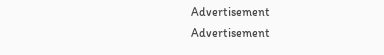Advertisement
Advertisement